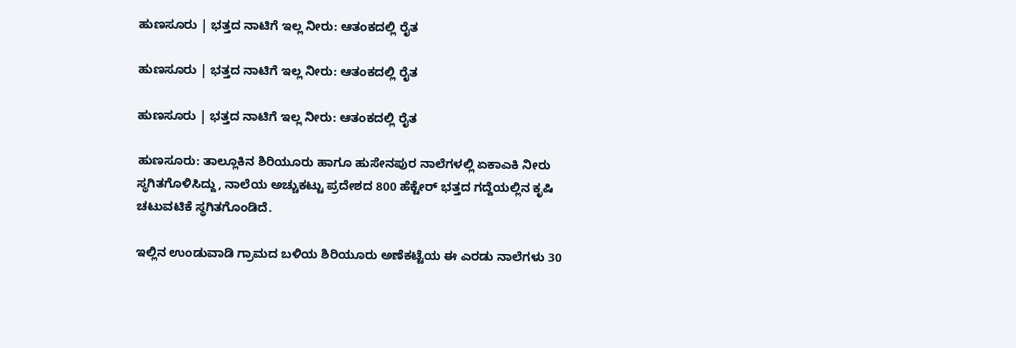ಹುಣಸೂರು | ಭತ್ತದ ನಾಟಿಗೆ ಇಲ್ಲ ನೀರು: ಆತಂಕದಲ್ಲಿ ರೈತ

ಹುಣಸೂರು | ಭತ್ತದ ನಾಟಿಗೆ ಇಲ್ಲ ನೀರು: ಆತಂಕದಲ್ಲಿ ರೈತ

ಹುಣಸೂರು | ಭತ್ತದ ನಾಟಿಗೆ ಇಲ್ಲ ನೀರು: ಆತಂಕದಲ್ಲಿ ರೈತ

ಹುಣಸೂರು: ತಾಲ್ಲೂಕಿನ ಶಿರಿಯೂರು ಹಾಗೂ ಹುಸೇನಪುರ ನಾಲೆಗಳಲ್ಲಿ ಏಕಾಎಕಿ ನೀರು ಸ್ಥಗಿತಗೊಳಿಸಿದ್ದು, ನಾಲೆಯ ಅಚ್ಚುಕಟ್ಟು ಪ್ರದೇಶದ 800 ಹೆಕ್ಟೇರ್‌ ಭತ್ತದ ಗದ್ದೆಯಲ್ಲಿನ ಕೃಷಿ ಚಟುವಟಿಕೆ ಸ್ಥಗಿತಗೊಂಡಿದೆ.

ಇಲ್ಲಿನ ಉಂಡುವಾಡಿ ಗ್ರಾಮದ ಬಳಿಯ ಶಿರಿಯೂರು ಅಣೆಕಟ್ಟೆಯ ಈ ಎರಡು ನಾಲೆಗಳು 30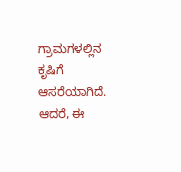ಗ್ರಾಮಗಳಲ್ಲಿನ ಕೃಷಿಗೆ ಆಸರೆಯಾಗಿದೆ. ಆದರೆ, ಈ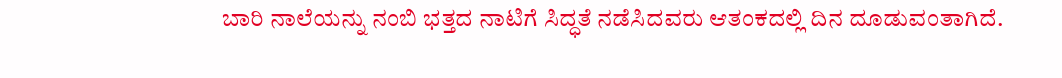ಬಾರಿ ನಾಲೆಯನ್ನು ನಂಬಿ ಭತ್ತದ ನಾಟಿಗೆ ಸಿದ್ಧತೆ ನಡೆಸಿದವರು ಆತಂಕದಲ್ಲಿ ದಿನ ದೂಡುವಂತಾಗಿದೆ.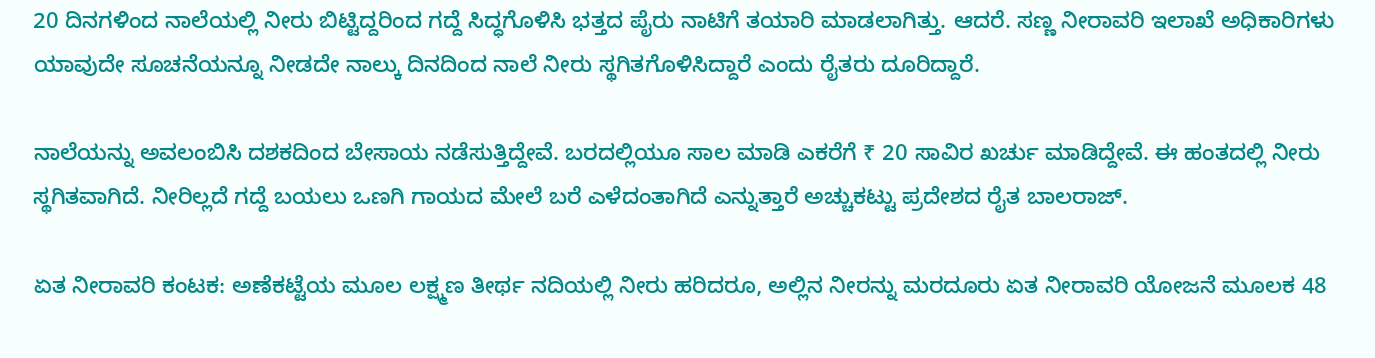20 ದಿನಗಳಿಂದ ನಾಲೆಯಲ್ಲಿ ನೀರು ಬಿಟ್ಟಿದ್ದರಿಂದ ಗದ್ದೆ ಸಿದ್ಧಗೊಳಿಸಿ ಭತ್ತದ ಪೈರು ನಾಟಿಗೆ ತಯಾರಿ ಮಾಡಲಾಗಿತ್ತು. ಆದರೆ. ಸಣ್ಣ ನೀರಾವರಿ ಇಲಾಖೆ ಅಧಿಕಾರಿಗಳು ಯಾವುದೇ ಸೂಚನೆಯನ್ನೂ ನೀಡದೇ ನಾಲ್ಕು ದಿನದಿಂದ ನಾಲೆ ನೀರು ಸ್ಥಗಿತಗೊಳಿಸಿದ್ದಾರೆ ಎಂದು ರೈತರು ದೂರಿದ್ದಾರೆ.

ನಾಲೆಯನ್ನು ಅವಲಂಬಿಸಿ ದಶಕದಿಂದ ಬೇಸಾಯ ನಡೆಸುತ್ತಿದ್ದೇವೆ. ಬರದಲ್ಲಿಯೂ ಸಾಲ ಮಾಡಿ ಎಕರೆಗೆ ₹ 20 ಸಾವಿರ ಖರ್ಚು ಮಾಡಿದ್ದೇವೆ. ಈ ಹಂತದಲ್ಲಿ ನೀರು ಸ್ಥಗಿತವಾಗಿದೆ. ನೀರಿಲ್ಲದೆ ಗದ್ದೆ ಬಯಲು ಒಣಗಿ ಗಾಯದ ಮೇಲೆ ಬರೆ ಎಳೆದಂತಾಗಿದೆ ಎನ್ನುತ್ತಾರೆ ಅಚ್ಚುಕಟ್ಟು ಪ್ರದೇಶದ ರೈತ ಬಾಲರಾಜ್‌.

ಏತ ನೀರಾವರಿ ಕಂಟಕ: ಅಣೆಕಟ್ಟೆಯ ಮೂಲ ಲಕ್ಷ್ಮಣ ತೀರ್ಥ ನದಿಯಲ್ಲಿ ನೀರು ಹರಿದರೂ, ಅಲ್ಲಿನ ನೀರನ್ನು ಮರದೂರು ಏತ ನೀರಾವರಿ ಯೋಜನೆ ಮೂಲಕ 48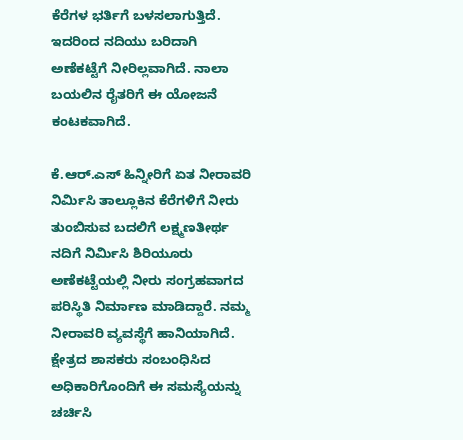ಕೆರೆಗಳ ಭರ್ತಿಗೆ ಬಳಸಲಾಗುತ್ತಿದೆ. ಇದರಿಂದ ನದಿಯು ಬರಿದಾಗಿ ಅಣೆಕಟ್ಟೆಗೆ ನೀರಿಲ್ಲವಾಗಿದೆ. ನಾಲಾ ಬಯಲಿನ ರೈತರಿಗೆ ಈ ಯೋಜನೆ ಕಂಟಕವಾಗಿದೆ.

ಕೆ.ಆರ್.ಎಸ್‌ ಹಿನ್ನೀರಿಗೆ ಏತ ನೀರಾವರಿ ನಿರ್ಮಿಸಿ ತಾಲ್ಲೂಕಿನ ಕೆರೆಗಳಿಗೆ ನೀರು ತುಂಬಿಸುವ ಬದಲಿಗೆ ಲಕ್ಷ್ಮಣತೀರ್ಥ ನದಿಗೆ ನಿರ್ಮಿಸಿ ಶಿರಿಯೂರು ಅಣೆಕಟ್ಟೆಯಲ್ಲಿ ನೀರು ಸಂಗ್ರಹವಾಗದ ಪರಿಸ್ಥಿತಿ ನಿರ್ಮಾಣ ಮಾಡಿದ್ದಾರೆ. ನಮ್ಮ ನೀರಾವರಿ ವ್ಯವಸ್ಥೆಗೆ ಹಾನಿಯಾಗಿದೆ. ಕ್ಷೇತ್ರದ ಶಾಸಕರು ಸಂಬಂಧಿಸಿದ ಅಧಿಕಾರಿಗೊಂದಿಗೆ ಈ ಸಮಸ್ಯೆಯನ್ನು ಚರ್ಚಿಸಿ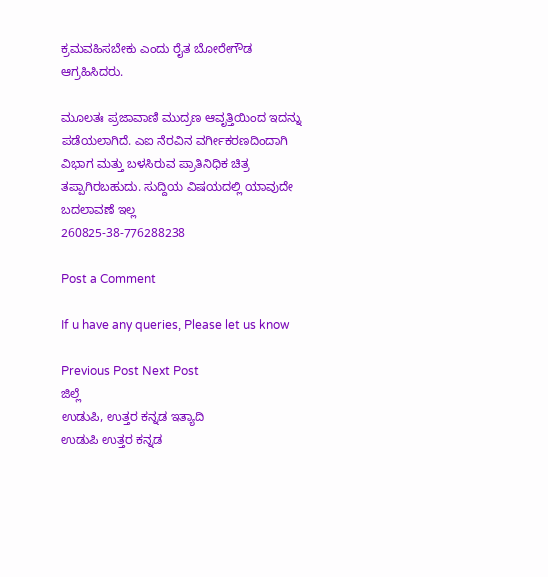ಕ್ರಮವಹಿಸಬೇಕು ಎಂದು ರೈತ ಬೋರೇಗೌಡ ಆಗ್ರಹಿಸಿದರು.

ಮೂಲತಃ ಪ್ರಜಾವಾಣಿ ಮುದ್ರಣ ಆವೃತ್ತಿಯಿಂದ ಇದನ್ನು ಪಡೆಯಲಾಗಿದೆ. ಎಐ ನೆರವಿನ ವರ್ಗೀಕರಣದಿಂದಾಗಿ ವಿಭಾಗ ಮತ್ತು ಬಳಸಿರುವ ಪ್ರಾತಿನಿಧಿಕ ಚಿತ್ರ ತಪ್ಪಾಗಿರಬಹುದು. ಸುದ್ದಿಯ ವಿಷಯದಲ್ಲಿ ಯಾವುದೇ ಬದಲಾವಣೆ ಇಲ್ಲ
260825-38-776288238

Post a Comment

If u have any queries, Please let us know

Previous Post Next Post
ಜಿಲ್ಲೆ
ಉಡುಪಿ, ಉತ್ತರ ಕನ್ನಡ ಇತ್ಯಾದಿ
ಉಡುಪಿ ಉತ್ತರ ಕನ್ನಡ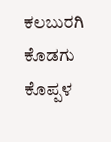ಕಲಬುರಗಿ ಕೊಡಗು ಕೊಪ್ಪಳ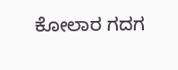ಕೋಲಾರ ಗದಗ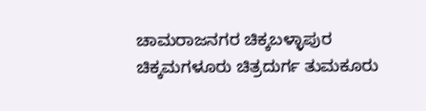ಚಾಮರಾಜನಗರ ಚಿಕ್ಕಬಳ್ಳಾಪುರ
ಚಿಕ್ಕಮಗಳೂರು ಚಿತ್ರದುರ್ಗ ತುಮಕೂರು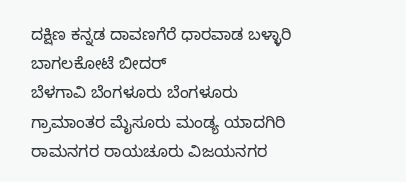ದಕ್ಷಿಣ ಕನ್ನಡ ದಾವಣಗೆರೆ ಧಾರವಾಡ ಬಳ್ಳಾರಿ ಬಾಗಲಕೋಟೆ ಬೀದರ್
ಬೆಳಗಾವಿ ಬೆಂಗಳೂರು ಬೆಂಗಳೂರು ಗ್ರಾಮಾಂತರ ಮೈಸೂರು ಮಂಡ್ಯ ಯಾದಗಿರಿ ರಾಮನಗರ ರಾಯಚೂರು ವಿಜಯನಗರ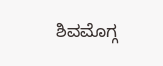ಶಿವಮೊಗ್ಗ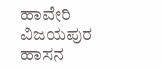ಹಾವೇರಿ ವಿಜಯಪುರ ಹಾಸನ